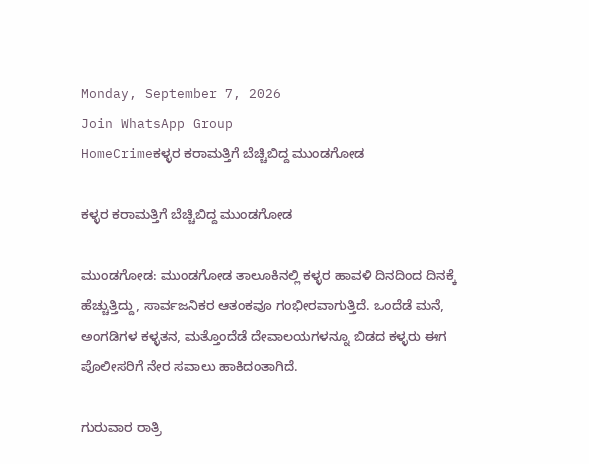Monday, September 7, 2026
Join WhatsApp Group
HomeCrimeಕಳ್ಳರ ಕರಾಮತ್ತಿಗೆ ಬೆಚ್ಚಿಬಿದ್ದ ಮುಂಡಗೋಡ

ಕಳ್ಳರ ಕರಾಮತ್ತಿಗೆ ಬೆಚ್ಚಿಬಿದ್ದ ಮುಂಡಗೋಡ

ಮುಂಡಗೋಡ: ಮುಂಡಗೋಡ ತಾಲೂಕಿನಲ್ಲಿ ಕಳ್ಳರ ಹಾವಳಿ ದಿನದಿಂದ ದಿನಕ್ಕೆ ಹೆಚ್ಚುತ್ತಿದ್ದು, ಸಾರ್ವಜನಿಕರ ಆತಂಕವೂ ಗಂಭೀರವಾಗುತ್ತಿದೆ. ಒಂದೆಡೆ ಮನೆ, ಅಂಗಡಿಗಳ ಕಳ್ಳತನ, ಮತ್ತೊಂದೆಡೆ ದೇವಾಲಯಗಳನ್ನೂ ಬಿಡದ ಕಳ್ಳರು ಈಗ ಪೊಲೀಸರಿಗೆ ನೇರ ಸವಾಲು ಹಾಕಿದಂತಾಗಿದೆ.

ಗುರುವಾರ ರಾತ್ರಿ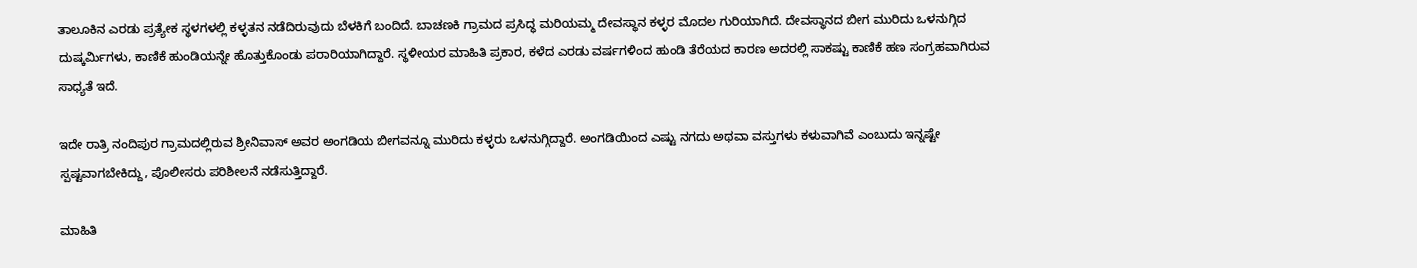ತಾಲೂಕಿನ ಎರಡು ಪ್ರತ್ಯೇಕ ಸ್ಥಳಗಳಲ್ಲಿ ಕಳ್ಳತನ ನಡೆದಿರುವುದು ಬೆಳಕಿಗೆ ಬಂದಿದೆ. ಬಾಚಣಕಿ ಗ್ರಾಮದ ಪ್ರಸಿದ್ಧ ಮರಿಯಮ್ಮ ದೇವಸ್ಥಾನ ಕಳ್ಳರ ಮೊದಲ ಗುರಿಯಾಗಿದೆ. ದೇವಸ್ಥಾನದ ಬೀಗ ಮುರಿದು ಒಳನುಗ್ಗಿದ ದುಷ್ಕರ್ಮಿಗಳು, ಕಾಣಿಕೆ ಹುಂಡಿಯನ್ನೇ ಹೊತ್ತುಕೊಂಡು ಪರಾರಿಯಾಗಿದ್ದಾರೆ. ಸ್ಥಳೀಯರ ಮಾಹಿತಿ ಪ್ರಕಾರ, ಕಳೆದ ಎರಡು ವರ್ಷಗಳಿಂದ ಹುಂಡಿ ತೆರೆಯದ ಕಾರಣ ಅದರಲ್ಲಿ ಸಾಕಷ್ಟು ಕಾಣಿಕೆ ಹಣ ಸಂಗ್ರಹವಾಗಿರುವ ಸಾಧ್ಯತೆ ಇದೆ.

ಇದೇ ರಾತ್ರಿ ನಂದಿಪುರ ಗ್ರಾಮದಲ್ಲಿರುವ ಶ್ರೀನಿವಾಸ್ ಅವರ ಅಂಗಡಿಯ ಬೀಗವನ್ನೂ ಮುರಿದು ಕಳ್ಳರು ಒಳನುಗ್ಗಿದ್ದಾರೆ. ಅಂಗಡಿಯಿಂದ ಎಷ್ಟು ನಗದು ಅಥವಾ ವಸ್ತುಗಳು ಕಳುವಾಗಿವೆ ಎಂಬುದು ಇನ್ನಷ್ಟೇ ಸ್ಪಷ್ಟವಾಗಬೇಕಿದ್ದು, ಪೊಲೀಸರು ಪರಿಶೀಲನೆ ನಡೆಸುತ್ತಿದ್ದಾರೆ.

ಮಾಹಿತಿ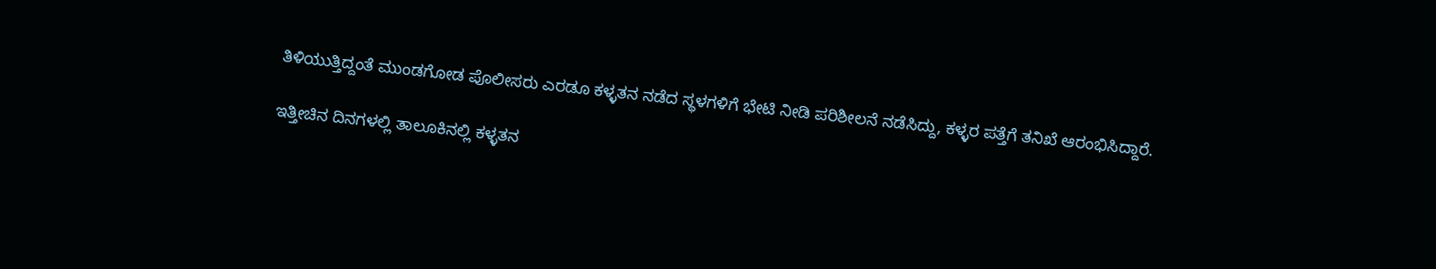ತಿಳಿಯುತ್ತಿದ್ದಂತೆ ಮುಂಡಗೋಡ ಪೊಲೀಸರು ಎರಡೂ ಕಳ್ಳತನ ನಡೆದ ಸ್ಥಳಗಳಿಗೆ ಭೇಟಿ ನೀಡಿ ಪರಿಶೀಲನೆ ನಡೆಸಿದ್ದು, ಕಳ್ಳರ ಪತ್ತೆಗೆ ತನಿಖೆ ಆರಂಭಿಸಿದ್ದಾರೆ.

ಇತ್ತೀಚಿನ ದಿನಗಳಲ್ಲಿ ತಾಲೂಕಿನಲ್ಲಿ ಕಳ್ಳತನ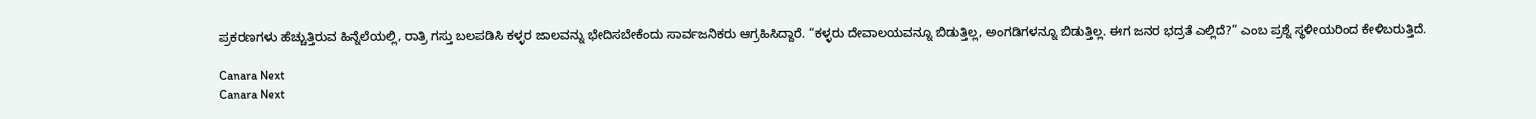ಪ್ರಕರಣಗಳು ಹೆಚ್ಚುತ್ತಿರುವ ಹಿನ್ನೆಲೆಯಲ್ಲಿ, ರಾತ್ರಿ ಗಸ್ತು ಬಲಪಡಿಸಿ ಕಳ್ಳರ ಜಾಲವನ್ನು ಭೇದಿಸಬೇಕೆಂದು ಸಾರ್ವಜನಿಕರು ಆಗ್ರಹಿಸಿದ್ದಾರೆ. “ಕಳ್ಳರು ದೇವಾಲಯವನ್ನೂ ಬಿಡುತ್ತಿಲ್ಲ, ಅಂಗಡಿಗಳನ್ನೂ ಬಿಡುತ್ತಿಲ್ಲ. ಈಗ ಜನರ ಭದ್ರತೆ ಎಲ್ಲಿದೆ?” ಎಂಬ ಪ್ರಶ್ನೆ ಸ್ಥಳೀಯರಿಂದ ಕೇಳಿಬರುತ್ತಿದೆ.

Canara Next
Canara Next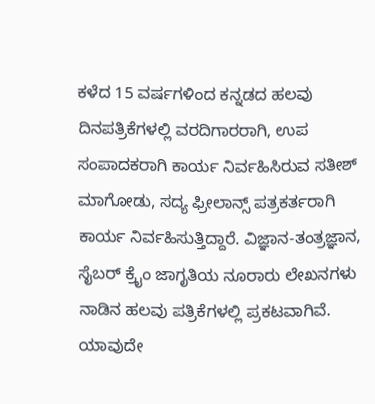ಕಳೆದ 15 ವರ್ಷಗಳಿಂದ ಕನ್ನಡದ ಹಲವು ದಿನಪತ್ರಿಕೆಗಳಲ್ಲಿ ವರದಿಗಾರರಾಗಿ, ಉಪ ಸಂಪಾದಕರಾಗಿ ಕಾರ್ಯ ನಿರ್ವಹಿಸಿರುವ ಸತೀಶ್‌ ಮಾಗೋಡು, ಸದ್ಯ ಫ್ರೀಲಾನ್ಸ್‌ ಪತ್ರಕರ್ತರಾಗಿ ಕಾರ್ಯ ನಿರ್ವಹಿಸುತ್ತಿದ್ದಾರೆ. ವಿಜ್ಞಾನ-ತಂತ್ರಜ್ಞಾನ, ಸೈಬರ್‌ ಕ್ರೈಂ ಜಾಗೃತಿಯ ನೂರಾರು ಲೇಖನಗಳು ನಾಡಿನ ಹಲವು ಪತ್ರಿಕೆಗಳಲ್ಲಿ ಪ್ರಕಟವಾಗಿವೆ. ಯಾವುದೇ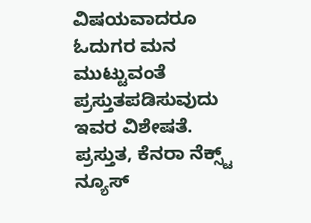ವಿಷಯವಾದರೂ ಓದುಗರ ಮನ ಮುಟ್ಟುವಂತೆ ಪ್ರಸ್ತುತಪಡಿಸುವುದು ಇವರ ವಿಶೇಷತೆ. ಪ್ರಸ್ತುತ, ಕೆನರಾ ನೆಕ್ಸ್ಟ್‌ ನ್ಯೂಸ್‌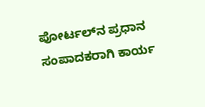ಪೋರ್ಟಲ್‌ನ ಪ್ರಧಾನ ಸಂಪಾದಕರಾಗಿ ಕಾರ್ಯ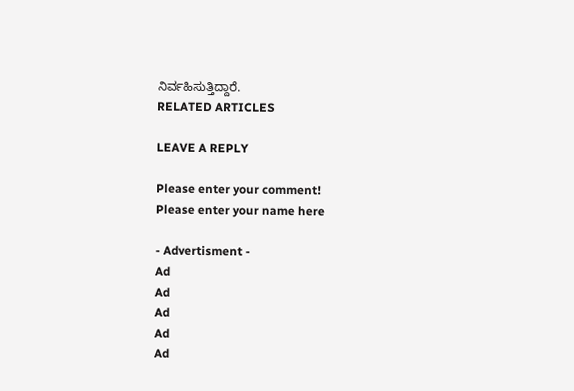ನಿರ್ವಹಿಸುತ್ತಿದ್ದಾರೆ.
RELATED ARTICLES

LEAVE A REPLY

Please enter your comment!
Please enter your name here

- Advertisment -
Ad
Ad
Ad
Ad
Ad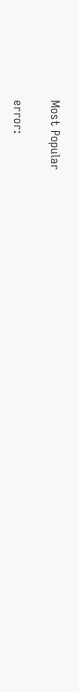Most Popular

error: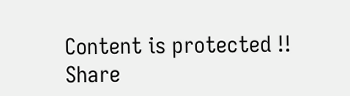Content is protected !!
Share